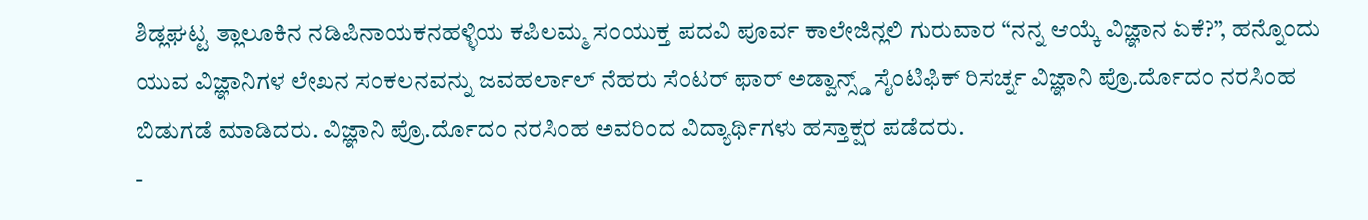ಶಿಡ್ಲಘಟ್ಟ ತ್ಲಾಲೂಕಿನ ನಡಿಪಿನಾಯಕನಹಳ್ಳಿಯ ಕಪಿಲಮ್ಮ ಸಂಯುಕ್ತ ಪದವಿ ಪೂರ್ವ ಕಾಲೇಜಿನ್ಲಲಿ ಗುರುವಾರ “ನನ್ನ ಆಯ್ಕೆ ವಿಜ್ಞಾನ ಏಕೆ?”, ಹನ್ನೊಂದು ಯುವ ವಿಜ್ಞಾನಿಗಳ ಲೇಖನ ಸಂಕಲನವನ್ನು ಜವಹರ್ಲಾಲ್ ನೆಹರು ಸೆಂಟರ್ ಫಾರ್ ಅಡ್ವಾನ್ಸ್ಡ್ ಸೈಂಟಿಫಿಕ್ ರಿಸರ್ಚ್ನ ವಿಜ್ಞಾನಿ ಪ್ರೊ.ರ್ದೊದಂ ನರಸಿಂಹ ಬಿಡುಗಡೆ ಮಾಡಿದರು. ವಿಜ್ಞಾನಿ ಪ್ರೊ.ರ್ದೊದಂ ನರಸಿಂಹ ಅವರಿಂದ ವಿದ್ಯಾರ್ಥಿಗಳು ಹಸ್ತಾಕ್ಷರ ಪಡೆದರು.
-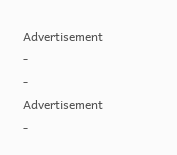Advertisement -
- Advertisement -